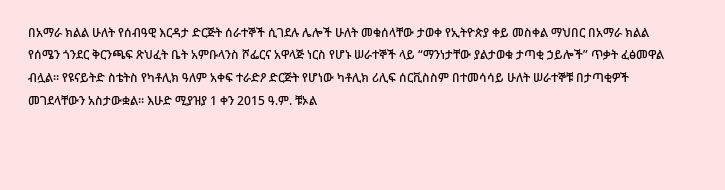በአማራ ክልል ሁለት የሰብዓዊ እርዳታ ድርጅት ሰራተኞች ሲገደሉ ሌሎች ሁለት መቁሰላቸው ታወቀ የኢትዮጵያ ቀይ መስቀል ማህበር በአማራ ክልል የሰሜን ጎንደር ቅርንጫፍ ጽህፈት ቤት አምቡላንስ ሾፌርና አዋላጅ ነርስ የሆኑ ሠራተኞች ላይ “ማንነታቸው ያልታወቁ ታጣቂ ኃይሎች” ጥቃት ፈፅመዋል ብሏል። የዩናይትድ ስቴትስ የካቶሊክ ዓለም አቀፍ ተራድዖ ድርጅት የሆነው ካቶሊክ ሪሊፍ ሰርቪስስም በተመሳሳይ ሁለት ሠራተኞቹ በታጣቂዎች መገደላቸውን አስታውቋል። እሁድ ሚያዝያ 1 ቀን 2015 ዓ.ም. ቹኦል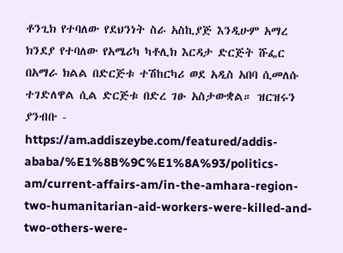ቶንጊክ የተባለው የደህንነት ስራ አስኪያጅ እንዲሁም አማረ ክንደያ የተባለው የአሜሪካ ካቶሊክ እርዳታ ድርጅት ሹፌር በአማራ ክልል በድርጅቱ ተሽከርካሪ ወደ አዲስ አበባ ሲመለሱ ተገድለዋል ሲል ድርጅቱ በድረ ገፁ አስታውቋል። ዝርዝሩን ያንብቡ - https://am.addiszeybe.com/featured/addis-ababa/%E1%8B%9C%E1%8A%93/politics-am/current-affairs-am/in-the-amhara-region-two-humanitarian-aid-workers-were-killed-and-two-others-were-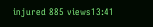injured 885 views13:41